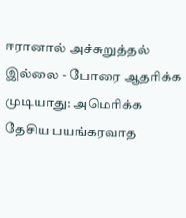ஈரானால் அச்சுறுத்தல் இல்லை - போரை ஆதரிக்க முடியாது: அமெரிக்க தேசிய பயங்கரவாத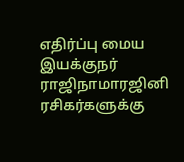எதிர்ப்பு மைய இயக்குநர் ராஜிநாமாரஜினி ரசிகர்களுக்கு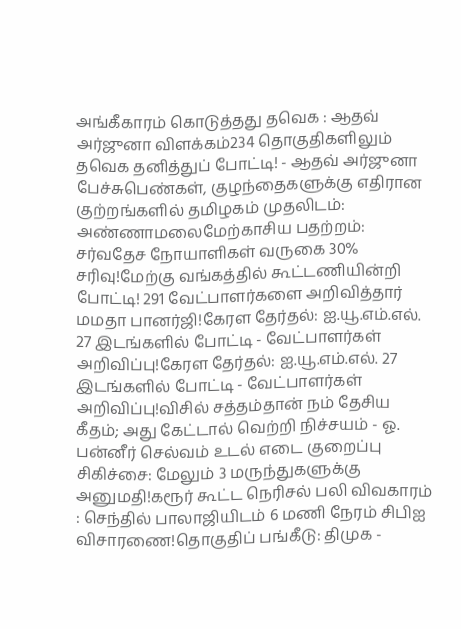அங்கீகாரம் கொடுத்தது தவெக : ஆதவ் அர்ஜுனா விளக்கம்234 தொகுதிகளிலும் தவெக தனித்துப் போட்டி! - ஆதவ் அர்ஜுனா பேச்சுபெண்கள், குழந்தைகளுக்கு எதிரான குற்றங்களில் தமிழகம் முதலிடம்: அண்ணாமலைமேற்காசிய பதற்றம்: சர்வதேச நோயாளிகள் வருகை 30% சரிவு!மேற்கு வங்கத்தில் கூட்டணியின்றி போட்டி! 291 வேட்பாளர்களை அறிவித்தார் மமதா பானர்ஜி!கேரள தேர்தல்: ஐ.யூ.எம்.எல். 27 இடங்களில் போட்டி - வேட்பாளர்கள் அறிவிப்பு!கேரள தேர்தல்: ஐ.யூ.எம்.எல். 27 இடங்களில் போட்டி - வேட்பாளர்கள் அறிவிப்பு!விசில் சத்தம்தான் நம் தேசிய கீதம்; அது கேட்டால் வெற்றி நிச்சயம் - ஓ. பன்னீர் செல்வம் உடல் எடை குறைப்பு சிகிச்சை: மேலும் 3 மருந்துகளுக்கு அனுமதி!கரூர் கூட்ட நெரிசல் பலி விவகாரம் : செந்தில் பாலாஜியிடம் 6 மணி நேரம் சிபிஐ விசாரணை!தொகுதிப் பங்கீடு: திமுக -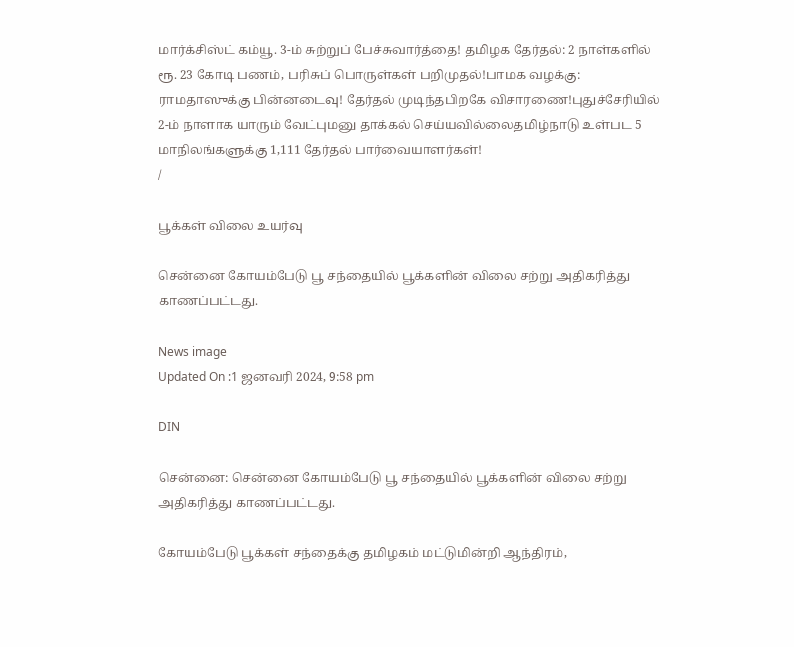மார்க்சிஸ்ட் கம்யூ. 3-ம் சுற்றுப் பேச்சுவார்த்தை! தமிழக தேர்தல்: 2 நாள்களில் ரூ. 23 கோடி பணம், பரிசுப் பொருள்கள் பறிமுதல்!பாமக வழக்கு: ராமதாஸுக்கு பின்னடைவு! தேர்தல் முடிந்தபிறகே விசாரணை!புதுச்சேரியில் 2-ம் நாளாக யாரும் வேட்புமனு தாக்கல் செய்யவில்லைதமிழ்நாடு உள்பட 5 மாநிலங்களுக்கு 1,111 தேர்தல் பார்வையாளர்கள்!
/

பூக்கள் விலை உயர்வு

சென்னை கோயம்பேடு பூ சந்தையில் பூக்களின் விலை சற்று அதிகரித்து காணப்பட்டது.

News image
Updated On :1 ஜனவரி 2024, 9:58 pm

DIN

சென்னை: சென்னை கோயம்பேடு பூ சந்தையில் பூக்களின் விலை சற்று அதிகரித்து காணப்பட்டது.

கோயம்பேடு பூக்கள் சந்தைக்கு தமிழகம் மட்டுமின்றி ஆந்திரம்,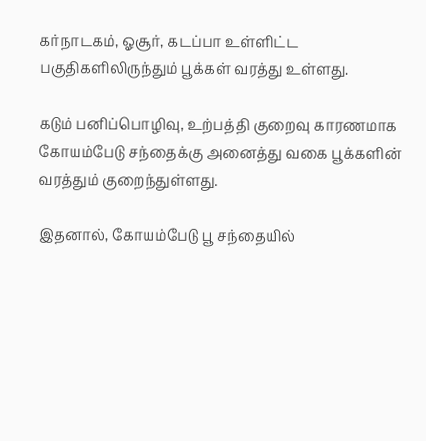கர்நாடகம், ஓசூர், கடப்பா உள்ளிட்ட பகுதிகளிலிருந்தும் பூக்கள் வரத்து உள்ளது.

கடும் பனிப்பொழிவு, உற்பத்தி குறைவு காரணமாக கோயம்பேடு சந்தைக்கு அனைத்து வகை பூக்களின் வரத்தும் குறைந்துள்ளது.

இதனால், கோயம்பேடு பூ சந்தையில்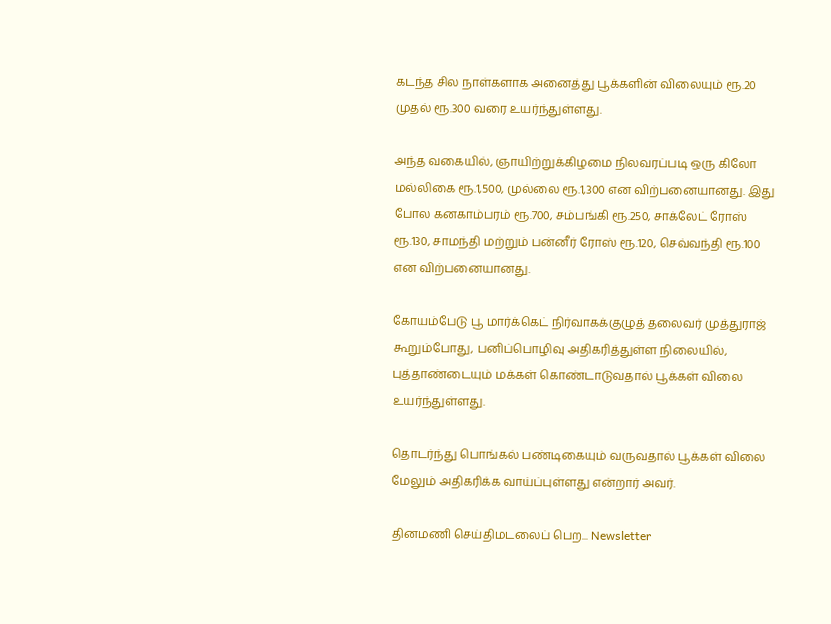கடந்த சில நாள்களாக அனைத்து பூக்களின் விலையும் ரூ.20 முதல் ரூ.300 வரை உயர்ந்துள்ளது.

அந்த வகையில், ஞாயிற்றுக்கிழமை நிலவரப்படி ஒரு கிலோ மல்லிகை ரூ.1,500, முல்லை ரூ.1,300 என விற்பனையானது. இது போல கனகாம்பரம் ரூ.700, சம்பங்கி ரூ.250, சாக்லேட் ரோஸ் ரூ.130, சாமந்தி மற்றும் பன்னீர் ரோஸ் ரூ.120, செவ்வந்தி ரூ.100 என விற்பனையானது.

கோயம்பேடு பூ மார்க்கெட் நிர்வாகக்குழுத் தலைவர் முத்துராஜ் கூறும்போது, பனிப்பொழிவு அதிகரித்துள்ள நிலையில், புத்தாண்டையும் மக்கள் கொண்டாடுவதால் பூக்கள் விலை உயர்ந்துள்ளது.

தொடர்ந்து பொங்கல் பண்டிகையும் வருவதால் பூக்கள் விலை மேலும் அதிகரிக்க வாய்ப்புள்ளது என்றார் அவர்.

தினமணி செய்திமடலைப் பெற... Newsletter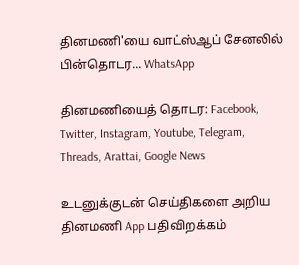தினமணி'யை வாட்ஸ்ஆப் சேனலில் பின்தொடர... WhatsApp

தினமணியைத் தொடர: Facebook, Twitter, Instagram, Youtube, Telegram, Threads, Arattai, Google News

உடனுக்குடன் செய்திகளை அறிய தினமணி App பதிவிறக்கம்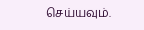செய்யவும்.